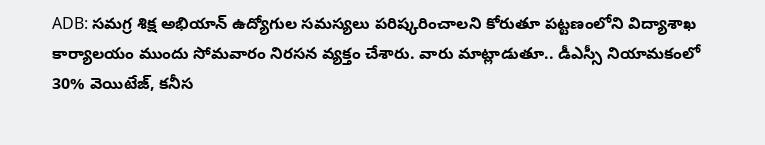ADB: సమగ్ర శిక్ష అభియాన్ ఉద్యోగుల సమస్యలు పరిష్కరించాలని కోరుతూ పట్టణంలోని విద్యాశాఖ కార్యాలయం ముందు సోమవారం నిరసన వ్యక్తం చేశారు. వారు మాట్లాడుతూ.. డీఎస్సీ నియామకంలో 30% వెయిటేజ్, కనీస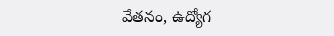వేతనం, ఉద్యోగ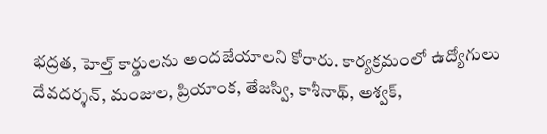భద్రత, హెల్త్ కార్డులను అందజేయాలని కోరారు. కార్యక్రమంలో ఉద్యోగులు దేవదర్శన్, మంజుల, ప్రియాంక, తేజస్వి, కాశీనాథ్, అశ్వక్,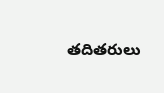తదితరులు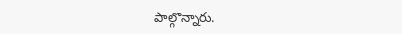పాల్గొన్నారు.